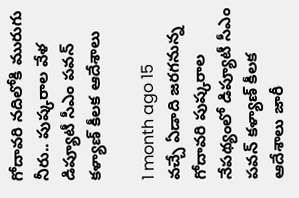గోదావరి నదిలోకి మురుగు నీరు.. పుష్కరాల వేళ డిప్యూటీ సీఎం పవన్ కళ్యాణ్‌ కీలక ఆదేశాలు

1 month ago 15
వచ్చే ఏడాది జరగనున్న గోదావరి పుష్కరాల నేపథ్యంలో డిప్యూటీ సీఎం పవన్ కళ్యాణ్ కీలక ఆదేశాలు జారీ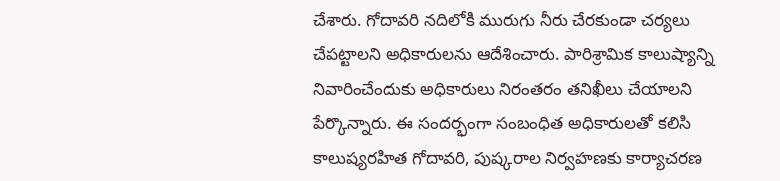చేశారు. గోదావరి నదిలోకి మురుగు నీరు చేరకుండా చర్యలు చేపట్టాలని అధికారులను ఆదేశించారు. పారిశ్రామిక కాలుష్యాన్ని నివారించేందుకు అధికారులు నిరంతరం తనిఖీలు చేయాలని పేర్కొన్నారు. ఈ సందర్భంగా సంబంధిత అధికారులతో కలిసి కాలుష్యరహిత గోదావరి, పుష్కరాల నిర్వహణకు కార్యాచరణ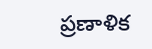ప్రణాళిక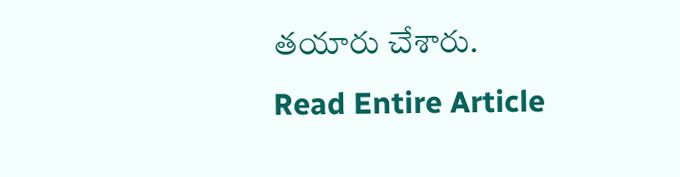తయారు చేశారు.
Read Entire Article